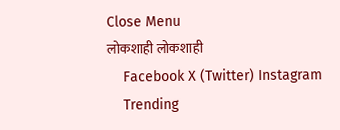Close Menu
लोकशाही लोकशाही
    Facebook X (Twitter) Instagram
    Trending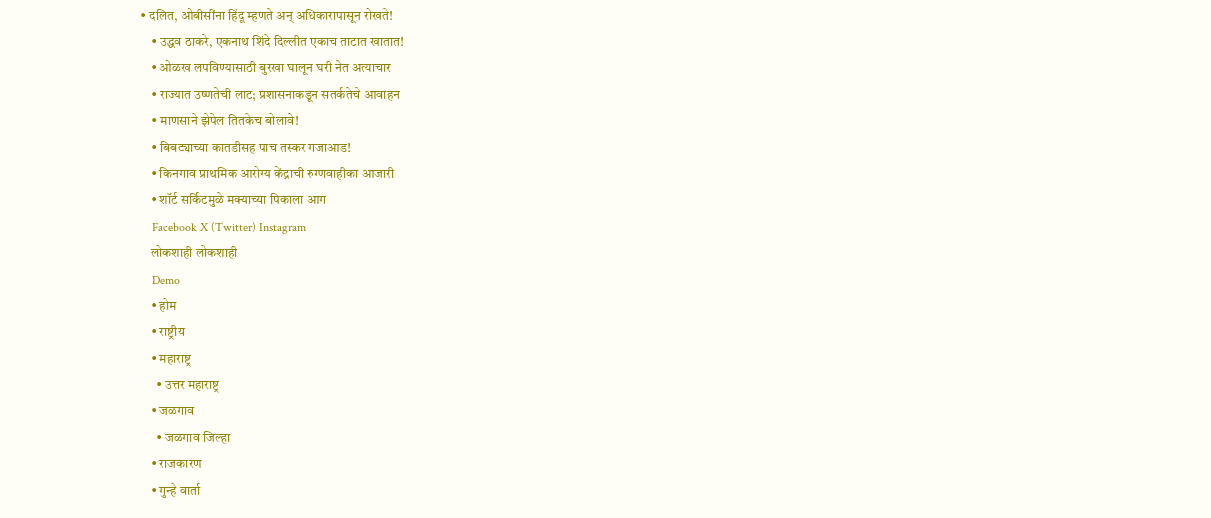• दलित, ओबीसींना हिंदू म्हणते अन् अधिकारापासून रोखते!
    • उद्धव ठाकरे, एकनाथ शिंदे दिल्लीत एकाच ताटात खातात!
    • ओळख लपविण्यासाठी बुरखा घालून घरी नेत अत्याचार
    • राज्यात उष्णतेची लाट; प्रशासनाकडून सतर्कतेचे आवाहन
    • माणसाने झेपेल तितकेच बोलावे!
    • बिबट्याच्या कातडीसह पाच तस्कर गजाआड!
    • किनगाव प्राथमिक आरोग्य केंद्राची रुग्णवाहीका आजारी
    • शॉर्ट सर्किटमुळे मक्याच्या पिकाला आग
    Facebook X (Twitter) Instagram
    लोकशाही लोकशाही
    Demo
    • होम
    • राष्ट्रीय
    • महाराष्ट्र
      • उत्तर महाराष्ट्र
    • जळगाव
      • जळगाव जिल्हा
    • राजकारण
    • गुन्हे वार्ता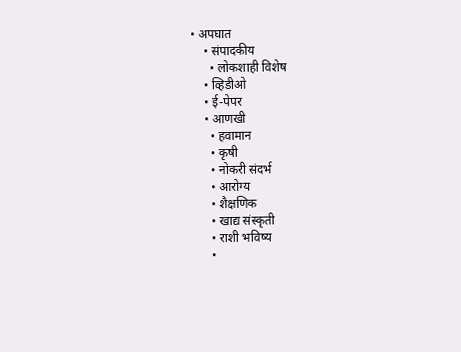• अपघात
    • संपादकीय
      • लोकशाही विशेष
    • व्हिडीओ
    • ई-पेपर
    • आणखी
      • हवामान
      • कृषी
      • नोकरी संदर्भ
      • आरोग्य
      • शैक्षणिक
      • खाद्य संस्कृती
      • राशी भविष्य
      •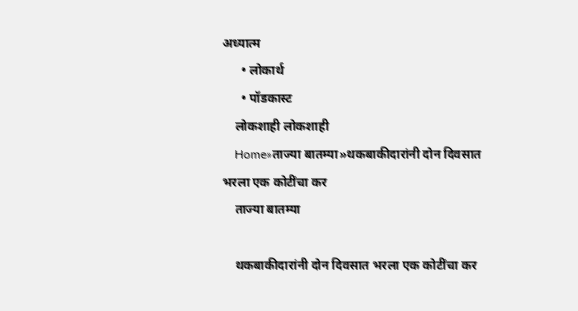अध्यात्म
      • लोकार्थ
      • पॉडकास्ट
    लोकशाही लोकशाही
    Home»ताज्या बातम्या»थकबाकीदारांनी दोन दिवसात भरला एक कोटींचा कर
    ताज्या बातम्या

    थकबाकीदारांनी दोन दिवसात भरला एक कोटींचा कर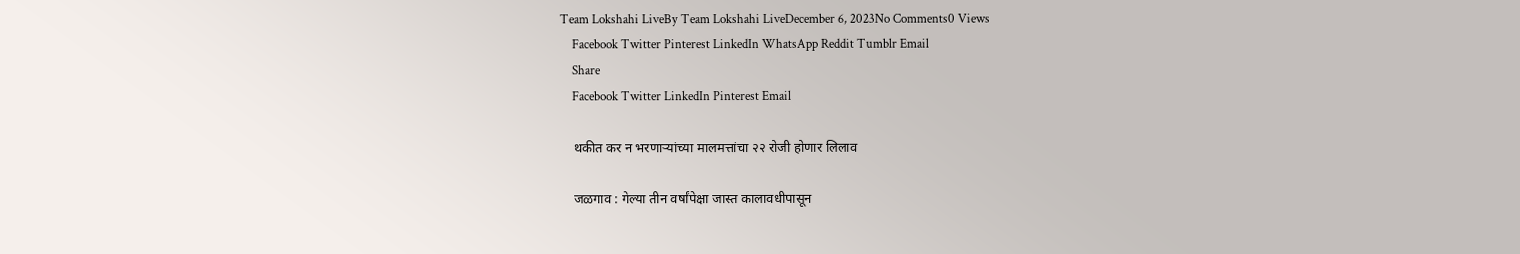Team Lokshahi LiveBy Team Lokshahi LiveDecember 6, 2023No Comments0 Views
    Facebook Twitter Pinterest LinkedIn WhatsApp Reddit Tumblr Email
    Share
    Facebook Twitter LinkedIn Pinterest Email

    थकीत कर न भरणाऱ्यांच्या मालमत्तांचा २२ रोजी होणार लिलाव

    जळगाव : गेल्या तीन वर्षांपेक्षा जास्त कालावधीपासून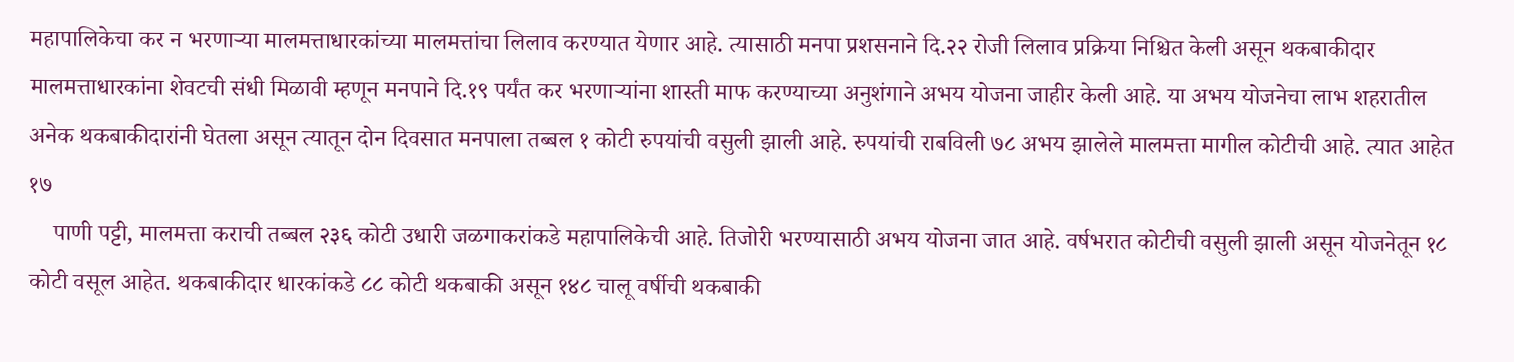महापालिकेचा कर न भरणाऱ्या मालमत्ताधारकांच्या मालमत्तांचा लिलाव करण्यात येणार आहे. त्यासाठी मनपा प्रशसनाने दि.२२ रोजी लिलाव प्रक्रिया निश्चित केली असून थकबाकीदार मालमत्ताधारकांना शेवटची संधी मिळावी म्हणून मनपाने दि.१९ पर्यंत कर भरणाऱ्यांना शास्ती माफ करण्याच्या अनुशंगाने अभय योजना जाहीर केली आहे. या अभय योजनेचा लाभ शहरातील अनेक थकबाकीदारांनी घेतला असून त्यातून दोन दिवसात मनपाला तब्बल १ कोटी रुपयांची वसुली झाली आहे. रुपयांची राबविली ७८ अभय झालेले मालमत्ता मागील कोटीची आहे. त्यात आहेत १७
    पाणी पट्टी, मालमत्ता कराची तब्बल २३६ कोटी उधारी जळगाकरांकडे महापालिकेची आहे. तिजोरी भरण्यासाठी अभय योजना जात आहे. वर्षभरात कोटीची वसुली झाली असून योजनेतून १८ कोटी वसूल आहेत. थकबाकीदार धारकांकडे ८८ कोटी थकबाकी असून १४८ चालू वर्षीची थकबाकी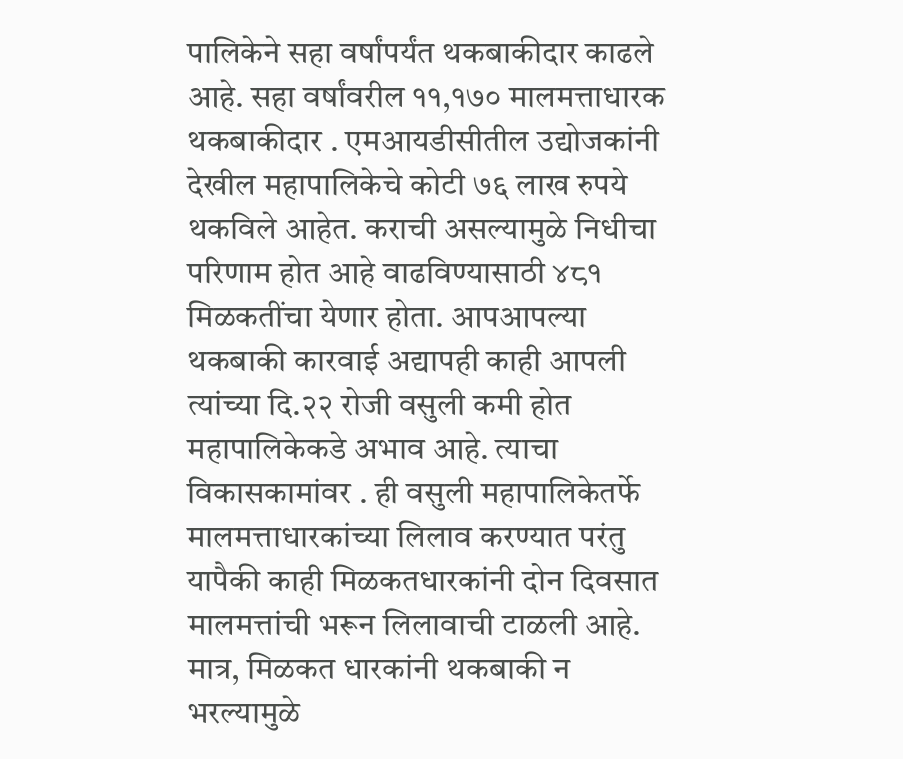पालिकेने सहा वर्षांपर्यंत थकबाकीदार काढले आहे. सहा वर्षांवरील ११,१७० मालमत्ताधारक थकबाकीदार . एमआयडीसीतील उद्योजकांनी देखील महापालिकेचे कोटी ७६ लाख रुपये थकविले आहेत. कराची असल्यामुळे निधीचा परिणाम होत आहे वाढविण्यासाठी ४८१ मिळकतींचा येणार होता. आपआपल्या थकबाकी कारवाई अद्यापही काही आपली त्यांच्या दि.२२ रोजी वसुली कमी होत महापालिकेकडे अभाव आहे. त्याचा विकासकामांवर . ही वसुली महापालिकेतर्फे मालमत्ताधारकांच्या लिलाव करण्यात परंतु यापैकी काही मिळकतधारकांनी दोन दिवसात मालमत्तांची भरून लिलावाची टाळली आहे. मात्र, मिळकत धारकांनी थकबाकी न भरल्यामुळे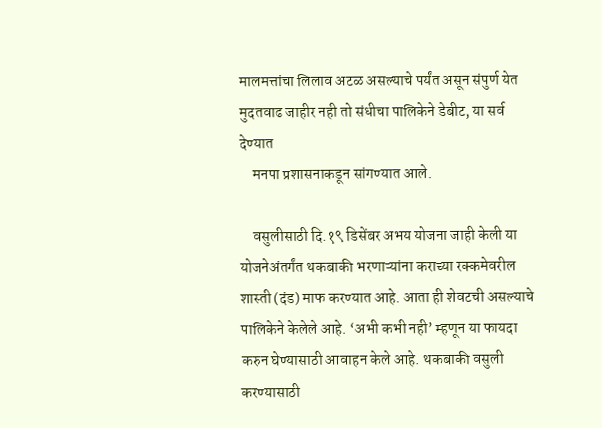मालमत्तांचा लिलाव अटळ असल्याचे पर्यंत असून संपुर्ण येत मुदतवाढ जाहीर नही तो संधीचा पालिकेने डेबीट, या सर्व देण्यात
    मनपा प्रशासनाकडून सांगण्यात आले.

    वसुलीसाठी दि.१९ डिसेंबर अभय योजना जाही केली या योजनेअंतर्गंत थकबाकी भरणाऱ्यांना कराच्या रक्कमेवरील शास्ती (दंड) माफ करण्यात आहे. आता ही शेवटची असल्याचे पालिकेने केलेले आहे. ‘अभी कभी नही’ म्हणून या फायदा करुन घेण्यासाठी आवाहन केले आहे. थकबाकी वसुली करण्यासाठी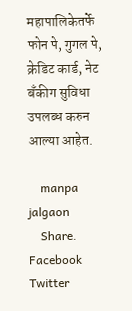महापालिकेतर्फे फोन पे, गुगल पे, क्रेडिट कार्ड, नेट बँकीग सुविधा उपलब्ध करुन आल्या आहेत.

    manpa jalgaon
    Share. Facebook Twitter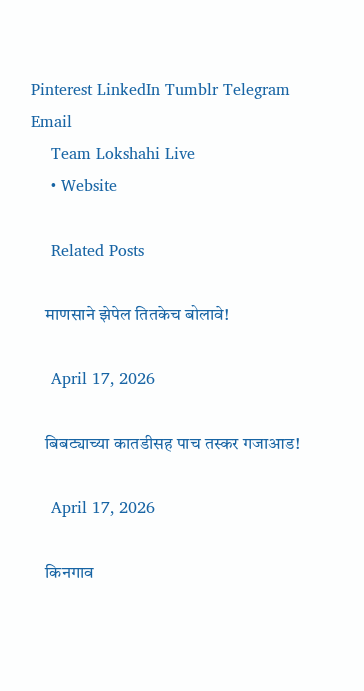Pinterest LinkedIn Tumblr Telegram Email
    Team Lokshahi Live
    • Website

    Related Posts

    माणसाने झेपेल तितकेच बोलावे!

    April 17, 2026

    बिबट्याच्या कातडीसह पाच तस्कर गजाआड!

    April 17, 2026

    किनगाव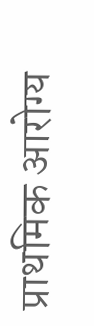प्राथमिक आरोग्य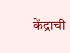केंद्राची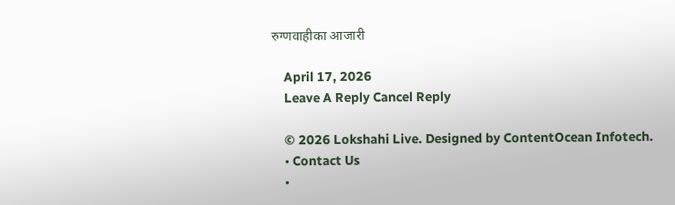रुग्णवाहीका आजारी

    April 17, 2026
    Leave A Reply Cancel Reply

    © 2026 Lokshahi Live. Designed by ContentOcean Infotech.
    • Contact Us
    •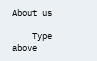About us

    Type above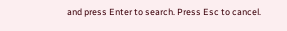and press Enter to search. Press Esc to cancel.